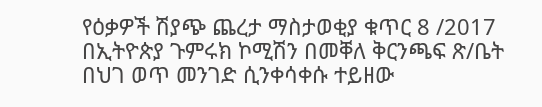የዕቃዎች ሽያጭ ጨረታ ማስታወቂያ ቁጥር 8 /2017
በኢትዮጵያ ጉምሩክ ኮሚሽን በመቐለ ቅርንጫፍ ጽ/ቤት በህገ ወጥ መንገድ ሲንቀሳቀሱ ተይዘው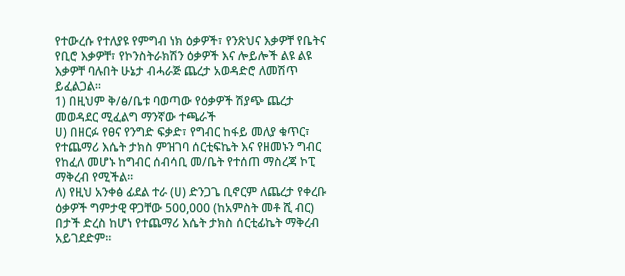የተውረሱ የተለያዩ የምግብ ነክ ዕቃዎች፣ የንጽህና እቃዎቸ የቤትና የቢሮ እቃዎቸ፣ የኮንስትራክሽን ዕቃዎች እና ሎይሎች ልዩ ልዩ እቃዎቸ ባሉበት ሁኔታ ብሓራጅ ጨረታ አወዳድሮ ለመሽጥ ይፈልጋል፡፡
1) በዚህም ቅ/ፅ/ቤቱ ባወጣው የዕቃዎች ሽያጭ ጨረታ መወዳደር ሚፈልግ ማንኛው ተጫራች
ሀ) በዘርፉ የፀና የንግድ ፍቃድ፣ የግብር ከፋይ መለያ ቁጥር፣ የተጨማሪ እሴት ታክስ ምዝገባ ሰርቲፍኬት እና የዘመኑን ግብር የከፈለ መሆኑ ከግብር ሰብሳቢ መ/ቤት የተሰጠ ማስረጃ ኮፒ ማቅረብ የሚችል፡፡
ለ) የዚህ አንቀፅ ፊደል ተራ (ሀ) ድንጋጌ ቢኖርም ለጨረታ የቀረቡ ዕቃዎች ግምታዊ ዋጋቸው 500,000 (ከአምስት መቶ ሺ ብር) በታች ድረስ ከሆነ የተጨማሪ እሴት ታክስ ሰርቲፊኬት ማቅረብ አይገደድም፡፡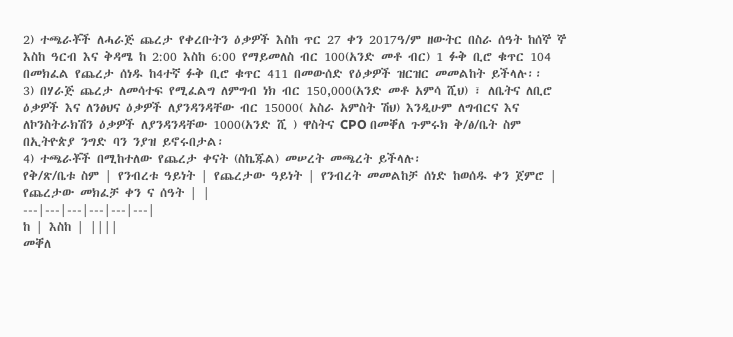2) ተጫራቾች ለሓራጅ ጨረታ የቀረቡትን ዕቃዎች እስከ ጥር 27 ቀን 2017ዓ/ም ዘውትር በስራ ሰዓት ከሰኞ ኞ እስከ ዓርብ እና ቅዳሜ ከ 2:00 እስከ 6:00 የማይመለስ ብር 100(አንድ መቶ ብር) 1 ፉቅ ቢሮ ቁጥር 104 በመክፈል የጨረታ ሰነዱ ከ4ተኛ ፉቅ ቢሮ ቁጥር 411 በመውሰድ የዕቃዎች ዝርዝር መመልከት ይችላሉ፡፡
3) በሃራጅ ጨረታ ለመሳተፍ የሚፈልግ ለምግብ ነክ ብር 150,000(አንድ መቶ አምሳ ሺህ) ፣ ለቤትና ለቢሮ ዕቃዎች እና ለንፅህና ዕቃዎች ለያንዳንዳቸው ብር 15000( አስራ አምስት ሽህ) እንዲሁም ለግብርና እና ለኮንስትራክሽን ዕቃዎች ለያንዳንዳቸው 1000(አንድ ሺ ) ዋስትና CPO በመቐለ ጉምሩክ ቅ/ፅ/ቤት ስም በኢትዮጵያ ንግድ ባን ንያዝ ይኖሩበታል፡
4) ተጫራቾች በሚከተለው የጨረታ ቀናት (ስኬጁል) መሠረት መጫረት ይችላሉ፡
የቅ/ጽ/ቤቱ ስም | የንብረቱ ዓይነት | የጨረታው ዓይነት | የንብረት መመልከቻ ሰነድ ከወሰዱ ቀን ጀምሮ | የጨረታው መክፈቻ ቀን ና ሰዓት | |
---|---|---|---|---|---|
ከ | እስከ | ||||
መቐለ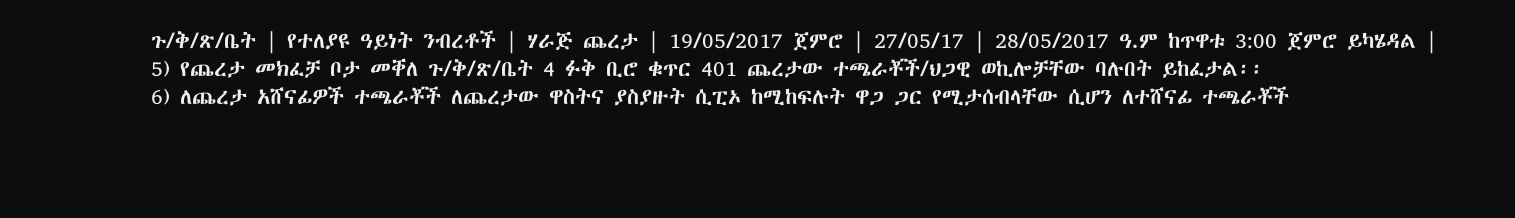ጉ/ቅ/ጽ/ቤት | የተለያዩ ዓይነት ንብረቶች | ሃራጅ ጨረታ | 19/05/2017 ጀምሮ | 27/05/17 | 28/05/2017 ዓ.ም ከጥዋቱ 3:00 ጀምሮ ይካሄዳል |
5) የጨረታ መክፈቻ ቦታ መቐለ ጉ/ቅ/ጽ/ቤት 4 ፉቅ ቢሮ ቁጥር 401 ጨረታው ተጫራቾች/ህጋዊ ወኪሎቻቸው ባሉበት ይከፈታል፡፡
6) ለጨረታ አሸናፊዎች ተጫራቾች ለጨረታው ዋስትና ያስያዙት ሲፒኦ ከሚከፍሉት ዋጋ ጋር የሚታሰብላቸው ሲሆን ለተሸናፊ ተጫራቾች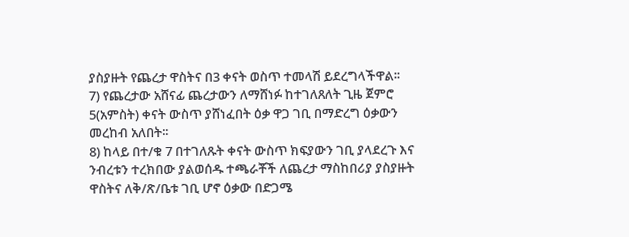ያስያዙት የጨረታ ዋስትና በ3 ቀናት ወስጥ ተመላሽ ይደረግላችዋል፡፡
7) የጨረታው አሸናፊ ጨረታውን ለማሸነፉ ከተገለጸለት ጊዜ ጀምሮ 5(አምስት) ቀናት ውስጥ ያሸነፈበት ዕቃ ዋጋ ገቢ በማድረግ ዕቃውን መረከብ አለበት፡፡
8) ከላይ በተ/ቁ 7 በተገለጹት ቀናት ውስጥ ክፍያውን ገቢ ያላደረጉ እና ንብረቱን ተረክበው ያልወሰዱ ተጫራቾች ለጨረታ ማስከበሪያ ያስያዙት ዋስትና ለቅ/ጽ/ቤቱ ገቢ ሆኖ ዕቃው በድጋሜ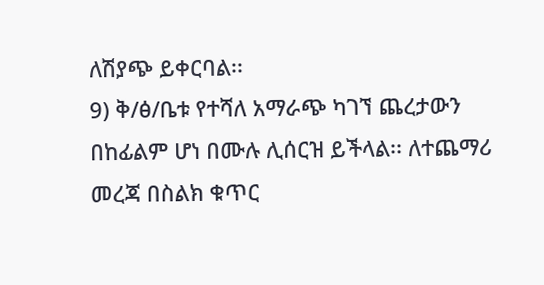ለሽያጭ ይቀርባል፡፡
9) ቅ/ፅ/ቤቱ የተሻለ አማራጭ ካገኘ ጨረታውን በከፊልም ሆነ በሙሉ ሊሰርዝ ይችላል፡፡ ለተጨማሪ መረጃ በስልክ ቁጥር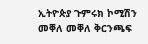ኢትዮጵያ ጉምሩክ ኮሚሽን መቐለ መቐለ ቅርንጫፍ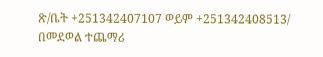ጽ/ቤት +251342407107 ወይም +251342408513/ በመደወል ተጨማሪ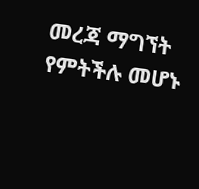መረጃ ማግኘት የምትችሉ መሆኑ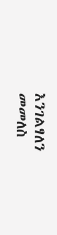እንገልፃለን
መመለስ